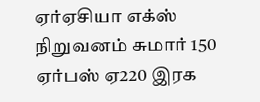ஏர்ஏசியா எக்ஸ் நிறுவனம் சுமார் 150 ஏர்பஸ் ஏ220 இரக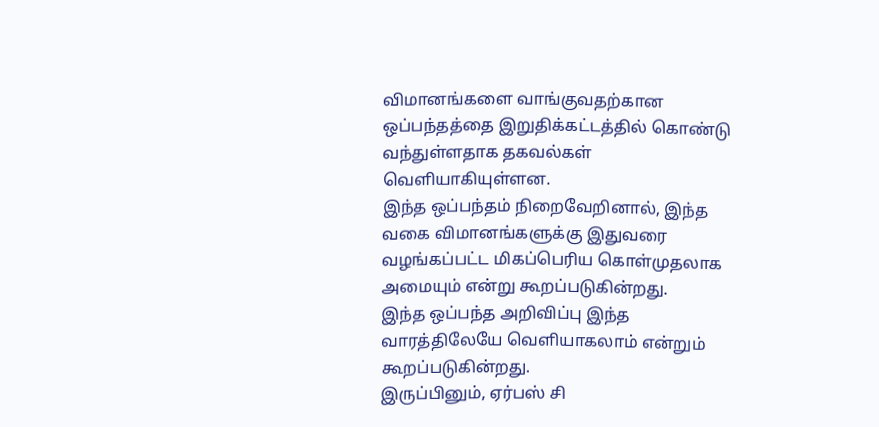விமானங்களை வாங்குவதற்கான ஒப்பந்தத்தை இறுதிக்கட்டத்தில் கொண்டு வந்துள்ளதாக தகவல்கள் வெளியாகியுள்ளன.
இந்த ஒப்பந்தம் நிறைவேறினால், இந்த வகை விமானங்களுக்கு இதுவரை வழங்கப்பட்ட மிகப்பெரிய கொள்முதலாக அமையும் என்று கூறப்படுகின்றது.
இந்த ஒப்பந்த அறிவிப்பு இந்த வாரத்திலேயே வெளியாகலாம் என்றும் கூறப்படுகின்றது.
இருப்பினும், ஏர்பஸ் சி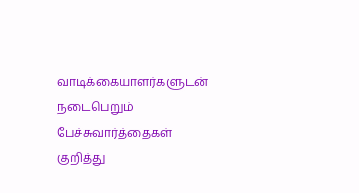வாடிக்கையாளர்களுடன் நடைபெறும் பேச்சுவார்த்தைகள் குறித்து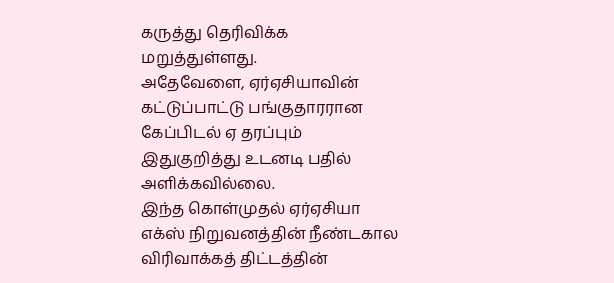கருத்து தெரிவிக்க மறுத்துள்ளது.
அதேவேளை, ஏர்ஏசியாவின் கட்டுப்பாட்டு பங்குதாரரான கேப்பிடல் ஏ தரப்பும் இதுகுறித்து உடனடி பதில் அளிக்கவில்லை.
இந்த கொள்முதல் ஏர்ஏசியா எக்ஸ் நிறுவனத்தின் நீண்டகால விரிவாக்கத் திட்டத்தின்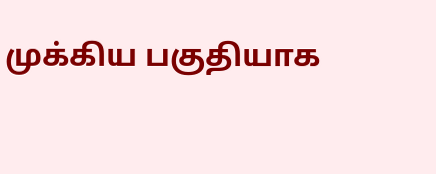முக்கிய பகுதியாக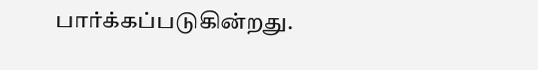பார்க்கப்படுகின்றது.